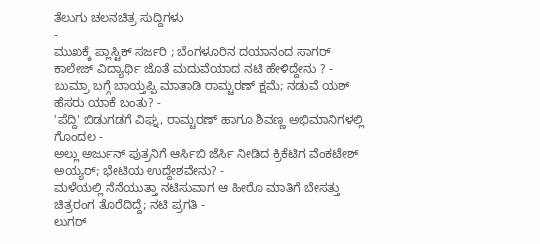ತೆಲುಗು ಚಲನಚಿತ್ರ ಸುದ್ದಿಗಳು
-
ಮುಖಕ್ಕೆ ಪ್ಲಾಸ್ಟಿಕ್ ಸರ್ಜರಿ ; ಬೆಂಗಳೂರಿನ ದಯಾನಂದ ಸಾಗರ್ ಕಾಲೇಜ್ ವಿದ್ಯಾರ್ಥಿ ಜೊತೆ ಮದುವೆಯಾದ ನಟಿ ಹೇಳಿದ್ದೇನು ? -
ಬುಮ್ರಾ ಬಗ್ಗೆ ಬಾಯ್ತಪ್ಪಿ ಮಾತಾಡಿ ರಾಮ್ಚರಣ್ ಕ್ಷಮೆ; ನಡುವೆ ಯಶ್ ಹೆಸರು ಯಾಕೆ ಬಂತು? -
'ಪೆದ್ದಿ' ಬಿಡುಗಡಗೆ ವಿಘ್ನ, ರಾಮ್ಚರಣ್ ಹಾಗೂ ಶಿವಣ್ಣ ಅಭಿಮಾನಿಗಳಲ್ಲಿ ಗೊಂದಲ -
ಅಲ್ಲು ಅರ್ಜುನ್ ಪುತ್ರನಿಗೆ ಆರ್ಸಿಬಿ ಜೆರ್ಸಿ ನೀಡಿದ ಕ್ರಿಕೆಟಿಗ ವೆಂಕಟೇಶ್ ಅಯ್ಯರ್; ಭೇಟಿಯ ಉದ್ದೇಶವೇನು? -
ಮಳೆಯಲ್ಲಿ ನೆನೆಯುತ್ತಾ ನಟಿಸುವಾಗ ಆ ಹೀರೊ ಮಾತಿಗೆ ಬೇಸತ್ತು ಚಿತ್ರರಂಗ ತೊರೆದಿದ್ದೆ; ನಟಿ ಪ್ರಗತಿ -
ಲುಗರ್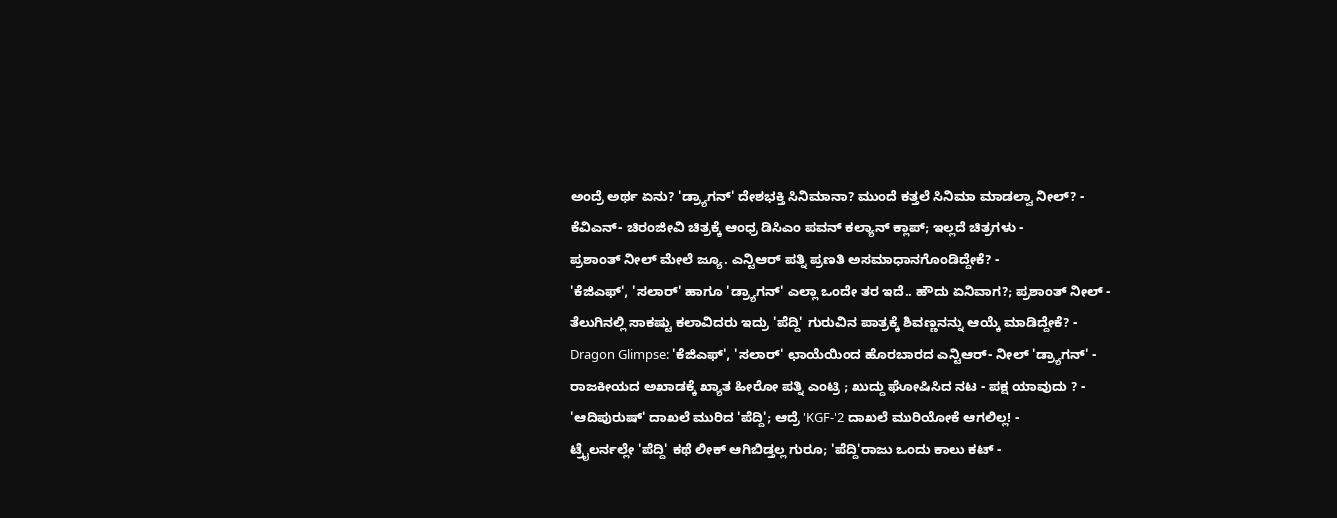ಅಂದ್ರೆ ಅರ್ಥ ಏನು? 'ಡ್ರ್ಯಾಗನ್' ದೇಶಭಕ್ತಿ ಸಿನಿಮಾನಾ? ಮುಂದೆ ಕತ್ತಲೆ ಸಿನಿಮಾ ಮಾಡಲ್ವಾ ನೀಲ್? -
ಕೆವಿಎನ್- ಚಿರಂಜೀವಿ ಚಿತ್ರಕ್ಕೆ ಆಂಧ್ರ ಡಿಸಿಎಂ ಪವನ್ ಕಲ್ಯಾನ್ ಕ್ಲಾಪ್; ಇಲ್ಲದೆ ಚಿತ್ರಗಳು -
ಪ್ರಶಾಂತ್ ನೀಲ್ ಮೇಲೆ ಜ್ಯೂ. ಎನ್ಟಿಆರ್ ಪತ್ನಿ ಪ್ರಣತಿ ಅಸಮಾಧಾನಗೊಂಡಿದ್ದೇಕೆ? -
'ಕೆಜಿಎಫ್', 'ಸಲಾರ್' ಹಾಗೂ 'ಡ್ರ್ಯಾಗನ್' ಎಲ್ಲಾ ಒಂದೇ ತರ ಇದೆ.. ಹೌದು ಏನಿವಾಗ?; ಪ್ರಶಾಂತ್ ನೀಲ್ -
ತೆಲುಗಿನಲ್ಲಿ ಸಾಕಷ್ಟು ಕಲಾವಿದರು ಇದ್ರು 'ಪೆದ್ದಿ' ಗುರುವಿನ ಪಾತ್ರಕ್ಕೆ ಶಿವಣ್ಣನನ್ನು ಆಯ್ಕೆ ಮಾಡಿದ್ದೇಕೆ? -
Dragon Glimpse: 'ಕೆಜಿಎಫ್', 'ಸಲಾರ್' ಛಾಯೆಯಿಂದ ಹೊರಬಾರದ ಎನ್ಟಿಆರ್- ನೀಲ್ 'ಡ್ರ್ಯಾಗನ್' -
ರಾಜಕೀಯದ ಅಖಾಡಕ್ಕೆ ಖ್ಯಾತ ಹೀರೋ ಪತ್ನಿ ಎಂಟ್ರಿ ; ಖುದ್ದು ಘೋಷಿಸಿದ ನಟ - ಪಕ್ಷ ಯಾವುದು ? -
'ಆದಿಪುರುಷ್' ದಾಖಲೆ ಮುರಿದ 'ಪೆದ್ದಿ'; ಆದ್ರೆ 'KGF-'2 ದಾಖಲೆ ಮುರಿಯೋಕೆ ಆಗಲಿಲ್ಲ! -
ಟ್ರೈಲರ್ನಲ್ಲೇ 'ಪೆದ್ದಿ' ಕಥೆ ಲೀಕ್ ಆಗಿಬಿಡ್ತಲ್ಲ ಗುರೂ; 'ಪೆದ್ದಿ'ರಾಜು ಒಂದು ಕಾಲು ಕಟ್ -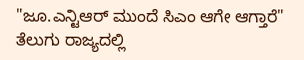"ಜೂ.ಎನ್ಟಿಆರ್ ಮುಂದೆ ಸಿಎಂ ಆಗೇ ಆಗ್ತಾರೆ" ತೆಲುಗು ರಾಜ್ಯದಲ್ಲಿ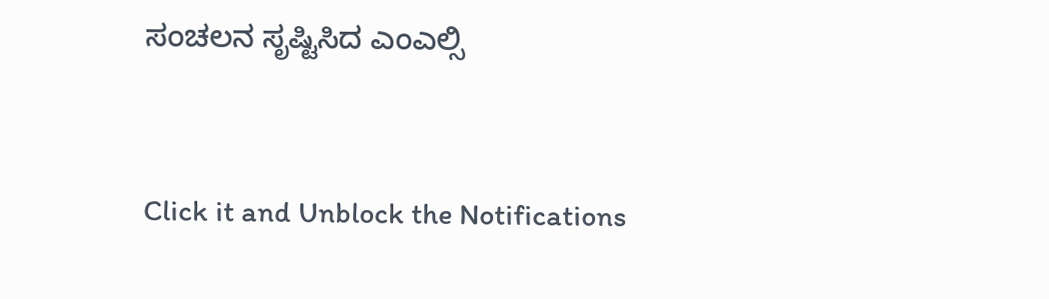ಸಂಚಲನ ಸೃಷ್ಟಿಸಿದ ಎಂಎಲ್ಸಿ


Click it and Unblock the Notifications